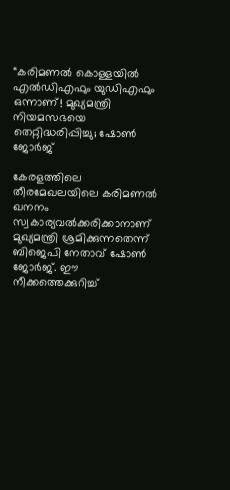“കരിമണൽ കൊള്ളയിൽ എൽഡിഎഫും യുഡിഎഫും ഒന്നാണ്! മുഖ്യമന്ത്രി നിയമസഭയെ തെറ്റിദ്ധരിപ്പിച്ചു; ഷോൺ ജോർജ്

കേരളത്തിലെ തീരമേഖലയിലെ കരിമണൽ ഖനനം സ്വകാര്യവൽക്കരിക്കാനാണ് മുഖ്യമന്ത്രി ശ്രമിക്കുന്നതെന്ന് ബിജെപി നേതാവ് ഷോൺ ജോർജ്. ഈ നീക്കത്തെക്കുറിച്ച്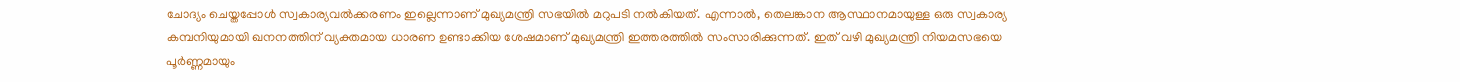ചോദ്യം ചെയ്തപ്പോൾ സ്വകാര്യവൽക്കരണം ഇല്ലെന്നാണ് മുഖ്യമന്ത്രി സഭയിൽ മറുപടി നൽകിയത്. എന്നാൽ, തെലങ്കാന ആസ്ഥാനമായുള്ള ഒരു സ്വകാര്യ കമ്പനിയുമായി ഖനനത്തിന് വ്യക്തമായ ധാരണ ഉണ്ടാക്കിയ ശേഷമാണ് മുഖ്യമന്ത്രി ഇത്തരത്തിൽ സംസാരിക്കുന്നത്. ഇത് വഴി മുഖ്യമന്ത്രി നിയമസഭയെ പൂർണ്ണമായും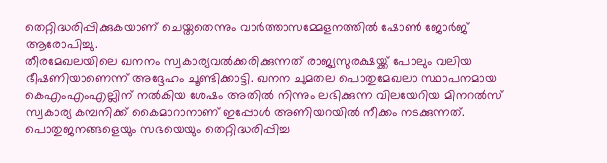തെറ്റിദ്ധരിപ്പിക്കുകയാണ് ചെയ്തതെന്നും വാർത്താസമ്മേളനത്തിൽ ഷോൺ ജോർജ് ആരോപിച്ചു.
തീരമേഖലയിലെ ഖനനം സ്വകാര്യവൽക്കരിക്കുന്നത് രാജ്യസുരക്ഷയ്ക്ക് പോലും വലിയ ഭീഷണിയാണെന്ന് അദ്ദേഹം ചൂണ്ടിക്കാട്ടി. ഖനന ചുമതല പൊതുമേഖലാ സ്ഥാപനമായ കെഎംഎംഎല്ലിന് നൽകിയ ശേഷം അതിൽ നിന്നും ലഭിക്കുന്ന വിലയേറിയ മിനറൽസ് സ്വകാര്യ കമ്പനിക്ക് കൈമാറാനാണ് ഇപ്പോൾ അണിയറയിൽ നീക്കം നടക്കുന്നത്. പൊതുജനങ്ങളെയും സഭയെയും തെറ്റിദ്ധരിപ്പിച്ച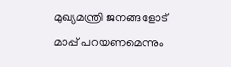മുഖ്യമന്ത്രി ജനങ്ങളോട് മാപ്പ് പറയണമെന്നും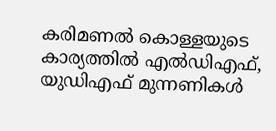കരിമണൽ കൊള്ളയുടെ കാര്യത്തിൽ എൽഡിഎഫ്, യുഡിഎഫ് മുന്നണികൾ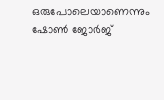ഒരുപോലെയാണെന്നും ഷോൺ ജോർജ്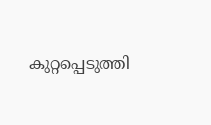കുറ്റപ്പെടുത്തി